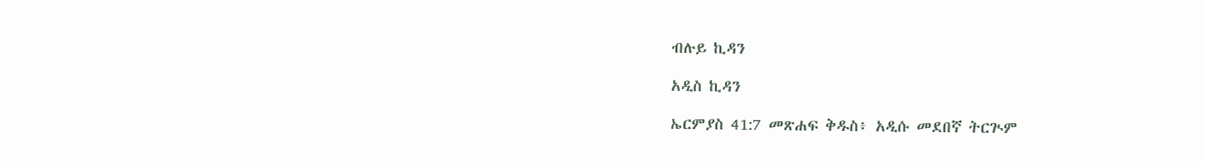ብሉይ ኪዳን

አዲስ ኪዳን

ኤርምያስ 41:7 መጽሐፍ ቅዱስ፥ አዲሱ መደበኛ ትርጒም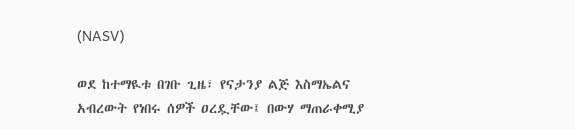(NASV)

ወደ ከተማዪቱ በገቡ ጊዜ፣ የናታንያ ልጅ እስማኤልና አብረውት የነበሩ ሰዎች ዐረዷቸው፤ በውሃ ማጠራቀሚያ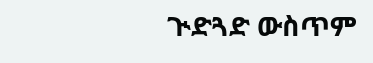ጒድጓድ ውስጥም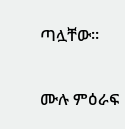ጣሏቸው።

ሙሉ ምዕራፍ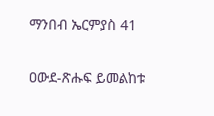ማንበብ ኤርምያስ 41

ዐውደ-ጽሑፍ ይመልከቱ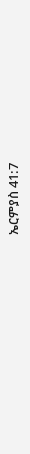ኤርምያስ 41:7